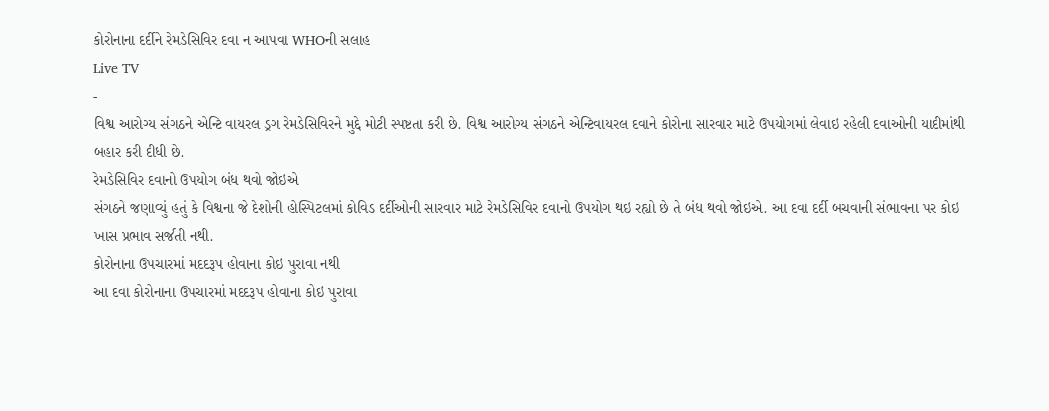કોરોનાના દર્દીને રેમડેસિવિર દવા ન આપવા WHOની સલાહ
Live TV
-
વિશ્વ આરોગ્ય સંગઠને એન્ટિ વાયરલ ડ્રગ રેમડેસિવિરને મુદ્દે મોટી સ્પષ્ટતા કરી છે. વિશ્વ આરોગ્ય સંગઠને એન્ટિવાયરલ દવાને કોરોના સારવાર માટે ઉપયોગમાં લેવાઇ રહેલી દવાઓની યાદીમાંથી બહાર કરી દીધી છે.
રેમડેસિવિર દવાનો ઉપયોગ બંધ થવો જોઇએ
સંગઠને જણાવ્યું હતું કે વિશ્વના જે દેશોની હોસ્પિટલમાં કોવિડ દર્દીઓની સારવાર માટે રેમડેસિવિર દવાનો ઉપયોગ થઇ રહ્યો છે તે બંધ થવો જોઇએ. આ દવા દર્દી બચવાની સંભાવના પર કોઇ ખાસ પ્રભાવ સર્જતી નથી.
કોરોનાના ઉપચારમાં મદદરૂપ હોવાના કોઇ પુરાવા નથી
આ દવા કોરોનાના ઉપચારમાં મદદરૂપ હોવાના કોઇ પુરાવા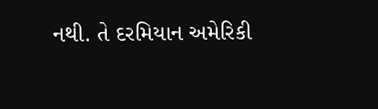નથી. તે દરમિયાન અમેરિકી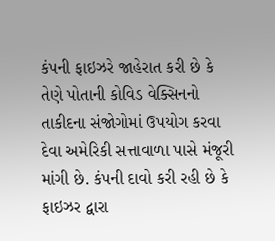કંપની ફાઇઝરે જાહેરાત કરી છે કે તેણે પોતાની કોવિડ વેક્સિનનો તાકીદના સંજોગોમાં ઉપયોગ કરવા દેવા અમેરિકી સત્તાવાળા પાસે મંજૂરી માંગી છે. કંપની દાવો કરી રહી છે કે ફાઇઝર દ્વારા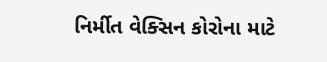નિર્મીત વેક્સિન કોરોના માટે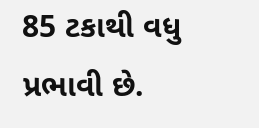85 ટકાથી વધુ પ્રભાવી છે.